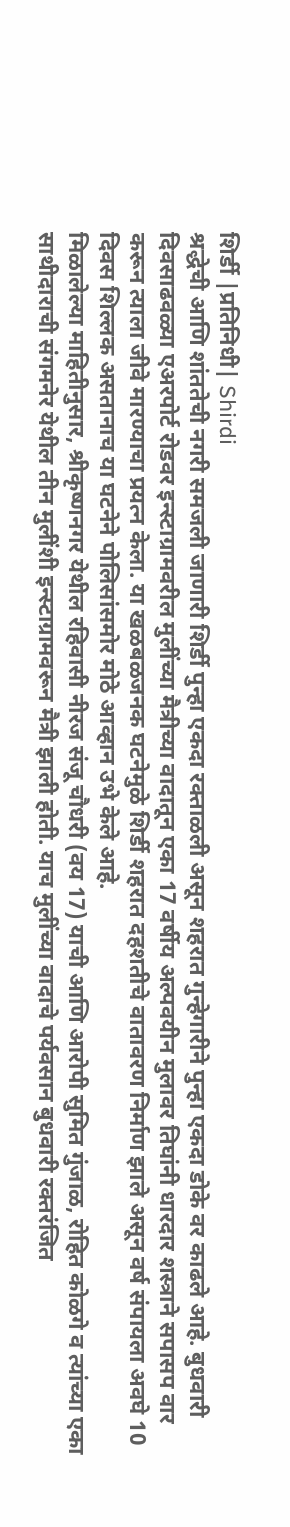शिर्डी |प्रतिनिधी| Shirdi
श्रद्धेची आणि शांततेची नगरी समजली जाणारी शिर्डी पुन्हा एकदा रक्ताळली असून शहरात गुन्हेगारीने पुन्हा एकदा डोके वर काढले आहे. बुधवारी दिवसाढवळ्या एअरपोर्ट रोडवर इन्स्टाग्रामवरील मुलींच्या मैत्रीच्या वादातून एका 17 वर्षीय अल्पवयीन मुलावर तिघांनी धारदार शस्त्राने सपासप वार करून त्याला जीवे मारण्याचा प्रयत्न केला. या खळबळजनक घटनेमुळे शिर्डी शहरात दहशतीचे वातावरण निर्माण झाले असून वर्ष संपायला अवघे 10 दिवस शिल्लक असतानाच या घटनेने पोलिसांसमोर मोठे आव्हान उभे केले आहे.
मिळालेल्या माहितीनुसार, श्रीकृष्णनगर येथील रहिवासी नीरज संजू चौधरी (वय 17) याची आणि आरोपी सुमित गुंजाळ, रोहित कोळगे व त्यांच्या एका साथीदाराची संगमनेर येथील तीन मुलींशी इन्स्टाग्रामवरून मैत्री झाली होती. याच मुलींच्या वादाचे पर्यवसान बुधवारी रक्तरंजित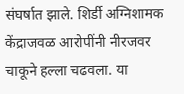संघर्षात झाले. शिर्डी अग्निशामक केंद्राजवळ आरोपींनी नीरजवर चाकूने हल्ला चढवला. या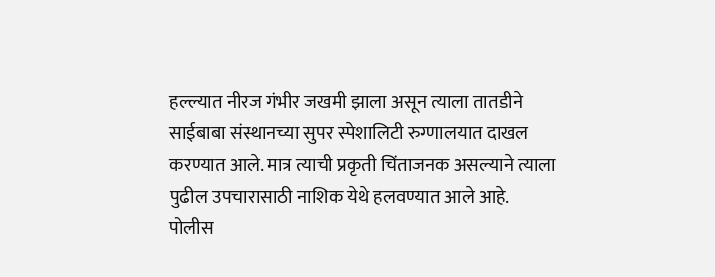हल्ल्यात नीरज गंभीर जखमी झाला असून त्याला तातडीने साईबाबा संस्थानच्या सुपर स्पेशालिटी रुग्णालयात दाखल करण्यात आले. मात्र त्याची प्रकृती चिंताजनक असल्याने त्याला पुढील उपचारासाठी नाशिक येथे हलवण्यात आले आहे.
पोलीस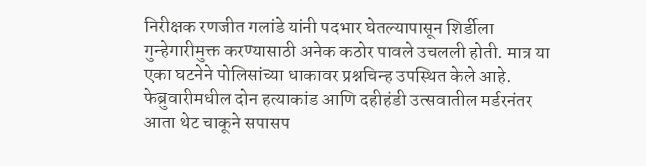निरीक्षक रणजीत गलांडे यांनी पदभार घेतल्यापासून शिर्डीला गुन्हेगारीमुक्त करण्यासाठी अनेक कठोर पावले उचलली होती. मात्र या एका घटनेने पोलिसांच्या धाकावर प्रश्नचिन्ह उपस्थित केले आहे. फेब्रुवारीमधील दोन हत्याकांड आणि दहीहंडी उत्सवातील मर्डरनंतर आता थेट चाकूने सपासप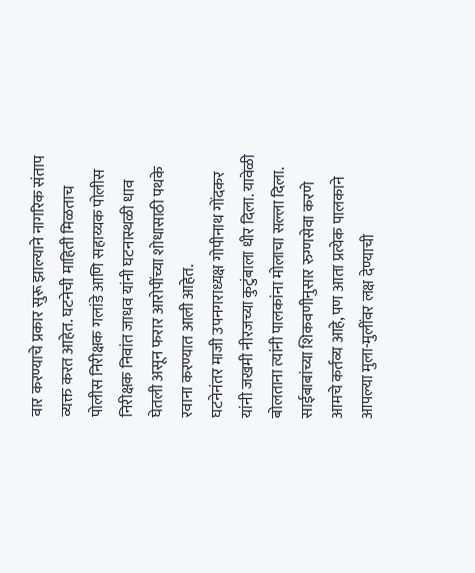वार करण्याचे प्रकार सुरू झाल्याने नागरिक संताप व्यक्त करत आहेत. घटनेची माहिती मिळताच पोलीस निरीक्षक गलांडे आणि सहाय्यक पोलीस निरीक्षक निवांत जाधव यांनी घटनास्थळी धाव घेतली असून फरार आरोपींच्या शोधासाठी पथके रवाना करण्यात आली आहेत.
घटनेनंतर माजी उपनगराध्यक्ष गोपीनाथ गोंदकर यांनी जखमी नीरजच्या कुटुंबाला धीर दिला. यावेळी बोलताना त्यांनी पालकांना मोलाचा सल्ला दिला. साईबाबांच्या शिकवणीनुसार रुग्णसेवा करणे आमचे कर्तव्य आहे, पण आता प्रत्येक पालकाने आपल्या मुला-मुलींवर लक्ष देण्याची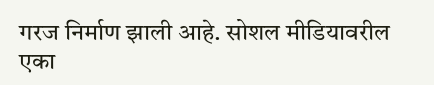गरज निर्माण झाली आहे. सोशल मीडियावरील एका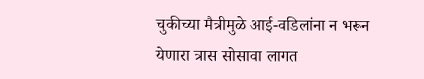चुकीच्या मैत्रीमुळे आई-वडिलांना न भरून येणारा त्रास सोसावा लागत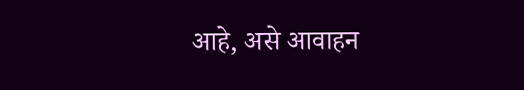आहे, असे आवाहन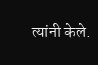त्यांनी केले.